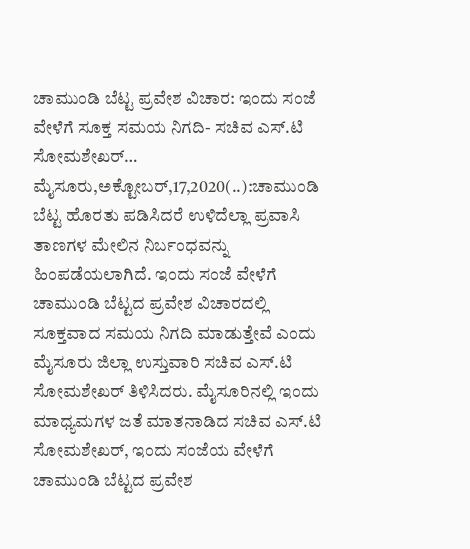ಚಾಮುಂಡಿ ಬೆಟ್ಟ ಪ್ರವೇಶ ವಿಚಾರ: ಇಂದು ಸಂಜೆ ವೇಳೆಗೆ ಸೂಕ್ತ ಸಮಯ ನಿಗದಿ- ಸಚಿವ ಎಸ್.ಟಿ ಸೋಮಶೇಖರ್… ಮೈಸೂರು,ಅಕ್ಟೋಬರ್,17,2020(..):ಚಾಮುಂಡಿ ಬೆಟ್ಟ ಹೊರತು ಪಡಿಸಿದರೆ ಉಳಿದೆಲ್ಲಾ ಪ್ರವಾಸಿ ತಾಣಗಳ ಮೇಲಿನ ನಿರ್ಬಂಧವನ್ನು ಹಿಂಪಡೆಯಲಾಗಿದೆ. ಇಂದು ಸಂಜೆ ವೇಳೆಗೆ ಚಾಮುಂಡಿ ಬೆಟ್ಟದ ಪ್ರವೇಶ ವಿಚಾರದಲ್ಲಿ ಸೂಕ್ತವಾದ ಸಮಯ ನಿಗದಿ ಮಾಡುತ್ತೇವೆ ಎಂದು ಮೈಸೂರು ಜಿಲ್ಲಾ ಉಸ್ತುವಾರಿ ಸಚಿವ ಎಸ್.ಟಿ ಸೋಮಶೇಖರ್ ತಿಳಿಸಿದರು. ಮೈಸೂರಿನಲ್ಲಿ ಇಂದು ಮಾಧ್ಯಮಗಳ ಜತೆ ಮಾತನಾಡಿದ ಸಚಿವ ಎಸ್.ಟಿ ಸೋಮಶೇಖರ್, ಇಂದು ಸಂಜೆಯ ವೇಳೆಗೆ ಚಾಮುಂಡಿ ಬೆಟ್ಟದ ಪ್ರವೇಶ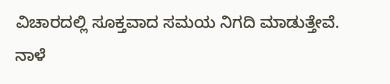ವಿಚಾರದಲ್ಲಿ ಸೂಕ್ತವಾದ ಸಮಯ ನಿಗದಿ ಮಾಡುತ್ತೇವೆ. ನಾಳೆ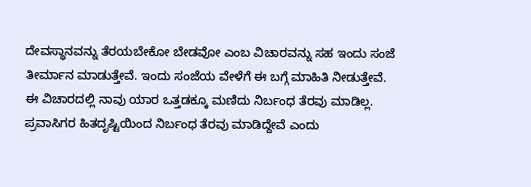ದೇವಸ್ಥಾನವನ್ನು ತೆರಯಬೇಕೋ ಬೇಡವೋ ಎಂಬ ವಿಚಾರವನ್ನು ಸಹ ಇಂದು ಸಂಜೆ ತೀರ್ಮಾನ ಮಾಡುತ್ತೇವೆ. ಇಂದು ಸಂಜೆಯ ವೇಳೆಗೆ ಈ ಬಗ್ಗೆ ಮಾಹಿತಿ ನೀಡುತ್ತೇವೆ. ಈ ವಿಚಾರದಲ್ಲಿ ನಾವು ಯಾರ ಒತ್ತಡಕ್ಕೂ ಮಣಿದು ನಿರ್ಬಂಧ ತೆರವು ಮಾಡಿಲ್ಲ. ಪ್ರವಾಸಿಗರ ಹಿತದೃಷ್ಟಿಯಿಂದ ನಿರ್ಬಂಧ ತೆರವು ಮಾಡಿದ್ದೇವೆ ಎಂದು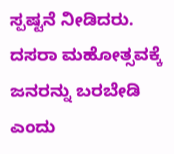ಸ್ಪಷ್ಟನೆ ನೀಡಿದರು. ದಸರಾ ಮಹೋತ್ಸವಕ್ಕೆ ಜನರನ್ನು ಬರಬೇಡಿ ಎಂದು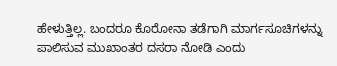ಹೇಳುತ್ತಿಲ್ಲ. ಬಂದರೂ ಕೊರೋನಾ ತಡೆಗಾಗಿ ಮಾರ್ಗಸೂಚಿಗಳನ್ನು ಪಾಲಿಸುವ ಮುಖಾಂತರ ದಸರಾ ನೋಡಿ ಎಂದು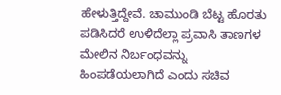ಹೇಳುತ್ತಿದ್ದೇವೆ. ಚಾಮುಂಡಿ ಬೆಟ್ಟ ಹೊರತು ಪಡಿಸಿದರೆ ಉಳಿದೆಲ್ಲಾ ಪ್ರವಾಸಿ ತಾಣಗಳ ಮೇಲಿನ ನಿರ್ಬಂಧವನ್ನು ಹಿಂಪಡೆಯಲಾಗಿದೆ ಎಂದು ಸಚಿವ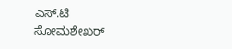ಎಸ್.ಟಿ ಸೋಮಶೇಖರ್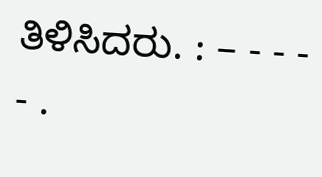ತಿಳಿಸಿದರು. : – - - - - .